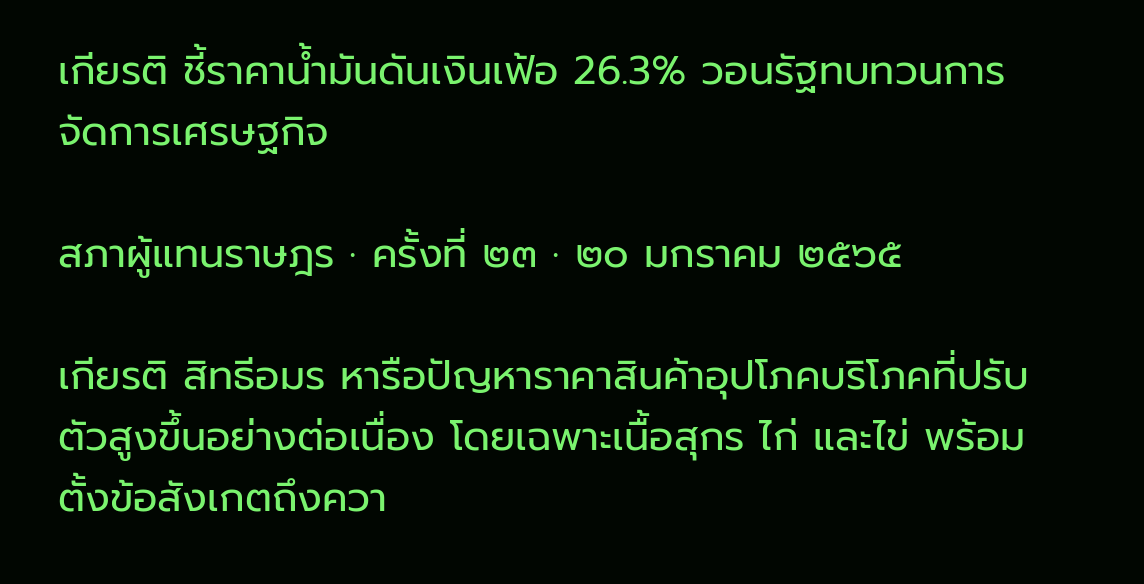เกียรติ ชี้ราคาน้ำมันดันเงินเฟ้อ 26.3% วอนรัฐทบทวนการจัดการเศรษฐกิจ

สภาผู้แทนราษฎร · ครั้งที่ ๒๓ · ๒๐ มกราคม ๒๕๖๕

เกียรติ สิทธีอมร หารือปัญหาราคาสินค้าอุปโภคบริโภคที่ปรับตัวสูงขึ้นอย่างต่อเนื่อง โดยเฉพาะเนื้อสุกร ไก่ และไข่ พร้อมตั้งข้อสังเกตถึงควา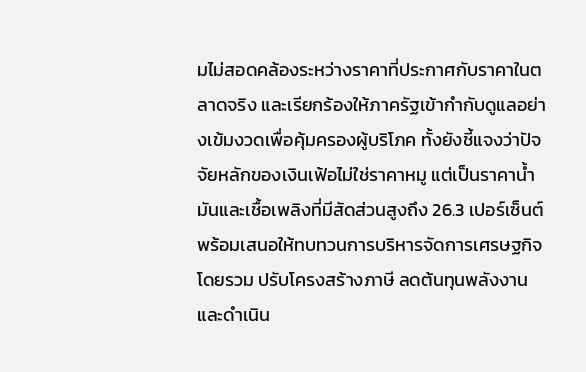มไม่สอดคล้องระหว่างราคาที่ประกาศกับราคาในตลาดจริง และเรียกร้องให้ภาครัฐเข้ากำกับดูแลอย่างเข้มงวดเพื่อคุ้มครองผู้บริโภค ทั้งยังชี้แจงว่าปัจจัยหลักของเงินเฟ้อไม่ใช่ราคาหมู แต่เป็นราคาน้ำมันและเชื้อเพลิงที่มีสัดส่วนสูงถึง 26.3 เปอร์เซ็นต์ พร้อมเสนอให้ทบทวนการบริหารจัดการเศรษฐกิจโดยรวม ปรับโครงสร้างภาษี ลดต้นทุนพลังงาน และดำเนิน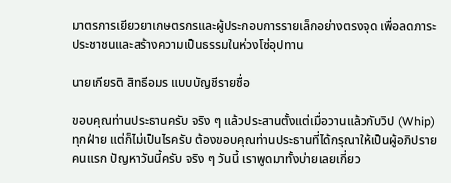มาตรการเยียวยาเกษตรกรและผู้ประกอบการรายเล็กอย่างตรงจุด เพื่อลดภาระประชาชนและสร้างความเป็นธรรมในห่วงโซ่อุปทาน

นายเกียรติ สิทธีอมร แบบบัญชีรายชื่อ

ขอบคุณท่านประธานครับ จริง ๆ แล้วประสานตั้งแต่เมื่อวานแล้วกับวิป (Whip) ทุกฝ่าย แต่ก็ไม่เป็นไรครับ ต้องขอบคุณท่านประธานที่ได้กรุณาให้เป็นผู้อภิปรายคนแรก ปัญหาวันนี้ครับ จริง ๆ วันนี้ เราพูดมาทั้งบ่ายเลยเกี่ยว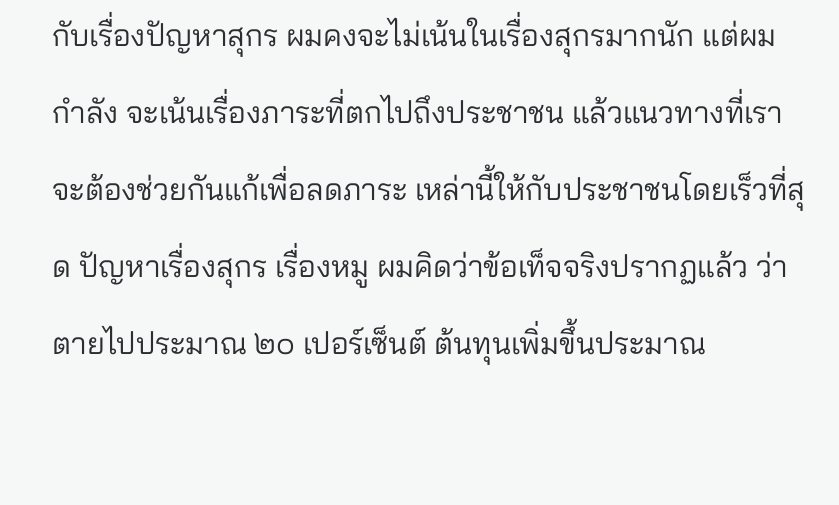กับเรื่องปัญหาสุกร ผมคงจะไม่เน้นในเรื่องสุกรมากนัก แต่ผมกำลัง จะเน้นเรื่องภาระที่ตกไปถึงประชาชน แล้วแนวทางที่เราจะต้องช่วยกันแก้เพื่อลดภาระ เหล่านี้ให้กับประชาชนโดยเร็วที่สุด ปัญหาเรื่องสุกร เรื่องหมู ผมคิดว่าข้อเท็จจริงปรากฏแล้ว ว่าตายไปประมาณ ๒๐ เปอร์เซ็นต์ ต้นทุนเพิ่มขึ้นประมาณ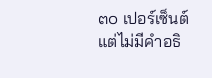๓๐ เปอร์เซ็นต์ แต่ไม่มีคำอธิ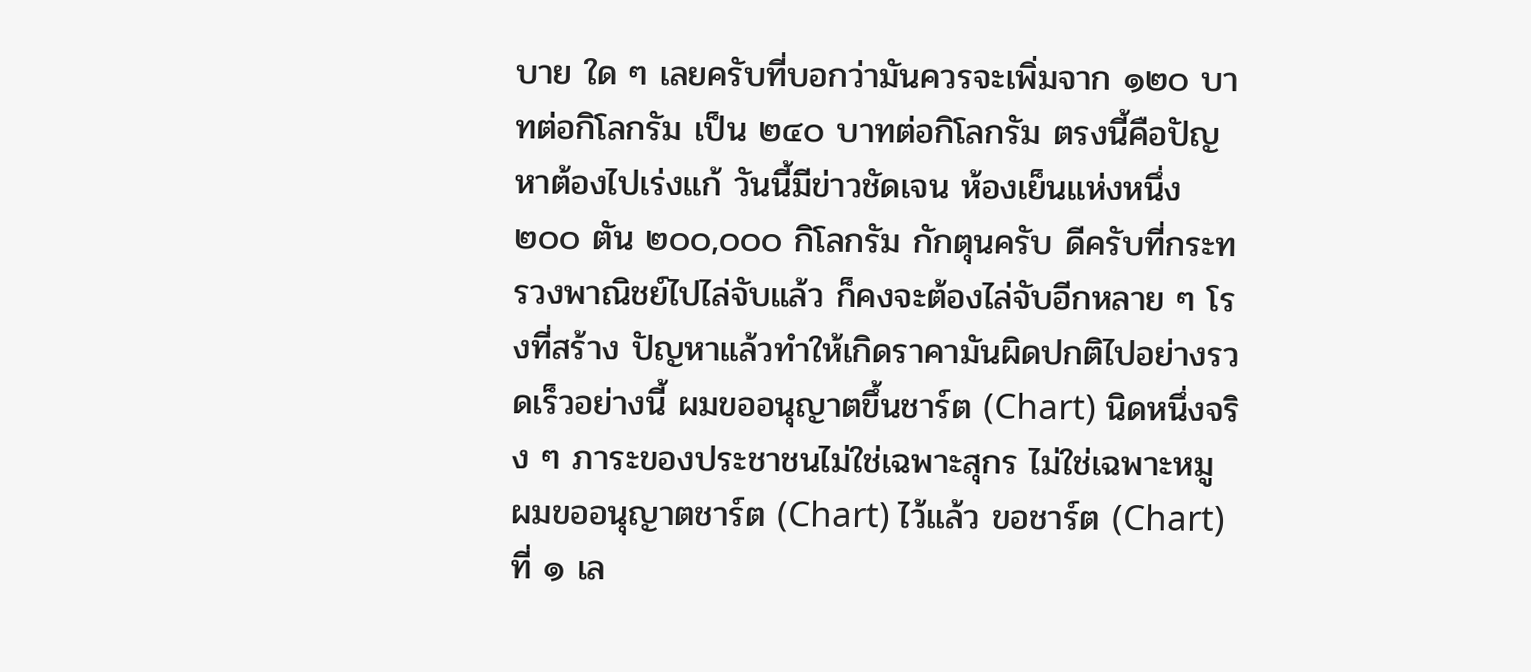บาย ใด ๆ เลยครับที่บอกว่ามันควรจะเพิ่มจาก ๑๒๐ บาทต่อกิโลกรัม เป็น ๒๔๐ บาทต่อกิโลกรัม ตรงนี้คือปัญหาต้องไปเร่งแก้ วันนี้มีข่าวชัดเจน ห้องเย็นแห่งหนึ่ง๒๐๐ ตัน ๒๐๐,๐๐๐ กิโลกรัม กักตุนครับ ดีครับที่กระทรวงพาณิชย์ไปไล่จับแล้ว ก็คงจะต้องไล่จับอีกหลาย ๆ โรงที่สร้าง ปัญหาแล้วทำให้เกิดราคามันผิดปกติไปอย่างรวดเร็วอย่างนี้ ผมขออนุญาตขึ้นชาร์ต (Chart) นิดหนึ่งจริง ๆ ภาระของประชาชนไม่ใช่เฉพาะสุกร ไม่ใช่เฉพาะหมู ผมขออนุญาตชาร์ต (Chart) ไว้แล้ว ขอชาร์ต (Chart) ที่ ๑ เล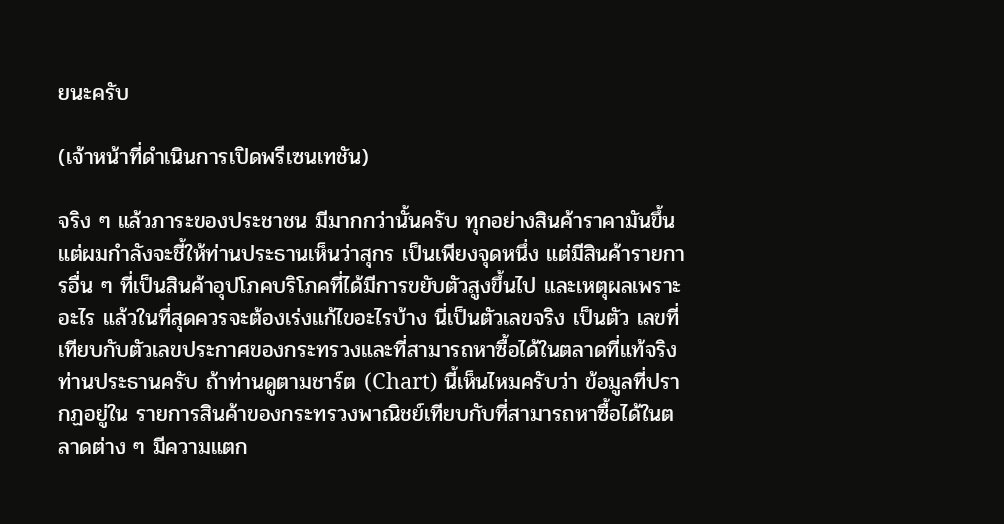ยนะครับ

(เจ้าหน้าที่ดำเนินการเปิดพรีเซนเทชัน)

จริง ๆ แล้วภาระของประชาชน มีมากกว่านั้นครับ ทุกอย่างสินค้าราคามันขึ้น แต่ผมกำลังจะชี้ให้ท่านประธานเห็นว่าสุกร เป็นเพียงจุดหนึ่ง แต่มีสินค้ารายการอื่น ๆ ที่เป็นสินค้าอุปโภคบริโภคที่ได้มีการขยับตัวสูงขึ้นไป และเหตุผลเพราะอะไร แล้วในที่สุดควรจะต้องเร่งแก้ไขอะไรบ้าง นี่เป็นตัวเลขจริง เป็นตัว เลขที่เทียบกับตัวเลขประกาศของกระทรวงและที่สามารถหาซื้อได้ในตลาดที่แท้จริง ท่านประธานครับ ถ้าท่านดูตามชาร์ต (Chart) นี้เห็นไหมครับว่า ข้อมูลที่ปรากฏอยู่ใน รายการสินค้าของกระทรวงพาณิชย์เทียบกับที่สามารถหาซื้อได้ในตลาดต่าง ๆ มีความแตก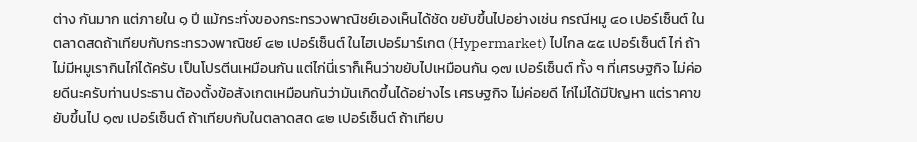ต่าง กันมาก แต่ภายใน ๑ ปี แม้กระทั่งของกระทรวงพาณิชย์เองเห็นได้ชัด ขยับขึ้นไปอย่างเช่น กรณีหมู ๔๐ เปอร์เซ็นต์ ในตลาดสดถ้าเทียบกับกระทรวงพาณิชย์ ๔๒ เปอร์เซ็นต์ ในไฮเปอร์มาร์เกต (Hypermarket) ไปไกล ๕๕ เปอร์เซ็นต์ ไก่ ถ้าไม่มีหมูเรากินไก่ได้ครับ เป็นโปรตีนเหมือนกัน แต่ไก่นี่เราก็เห็นว่าขยับไปเหมือนกัน ๑๗ เปอร์เซ็นต์ ทั้ง ๆ ที่เศรษฐกิจ ไม่ค่อยดีนะครับท่านประธาน ต้องตั้งข้อสังเกตเหมือนกันว่ามันเกิดขึ้นได้อย่างไร เศรษฐกิจ ไม่ค่อยดี ไก่ไม่ได้มีปัญหา แต่ราคาขยับขึ้นไป ๑๗ เปอร์เซ็นต์ ถ้าเทียบกับในตลาดสด ๔๒ เปอร์เซ็นต์ ถ้าเทียบ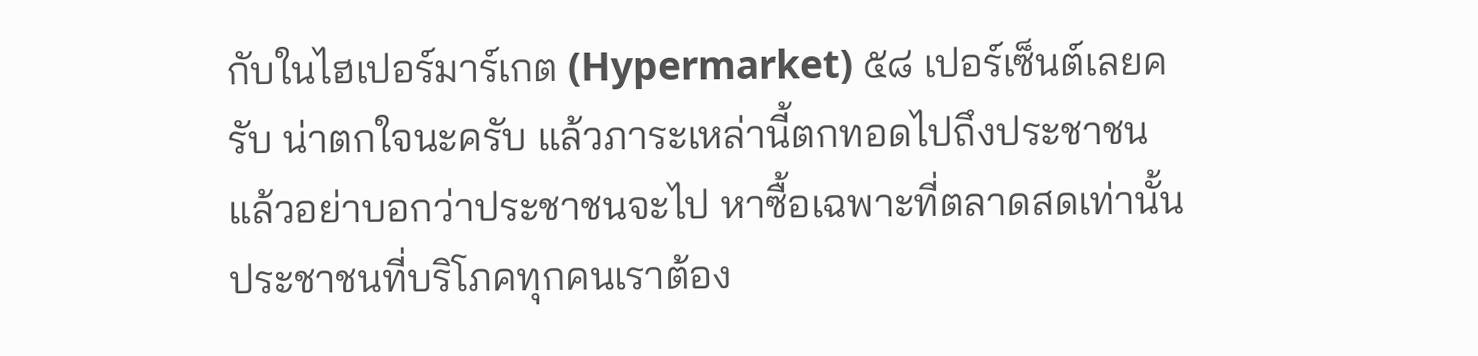กับในไฮเปอร์มาร์เกต (Hypermarket) ๕๘ เปอร์เซ็นต์เลยครับ น่าตกใจนะครับ แล้วภาระเหล่านี้ตกทอดไปถึงประชาชน แล้วอย่าบอกว่าประชาชนจะไป หาซื้อเฉพาะที่ตลาดสดเท่านั้น ประชาชนที่บริโภคทุกคนเราต้อง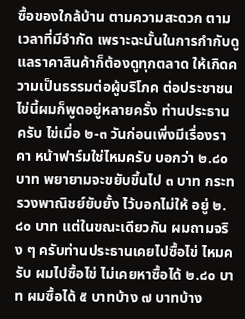ซื้อของใกล้บ้าน ตามความสะดวก ตามเวลาที่มีจำกัด เพราะฉะนั้นในการกำกับดูแลราคาสินค้าก็ต้องดูทุกตลาด ให้เกิดความเป็นธรรมต่อผู้บริโภค ต่อประชาชน ไข่นี้ผมก็พูดอยู่หลายครั้ง ท่านประธานครับ ไข่เมื่อ ๒-๓ วันก่อนเพิ่งมีเรื่องราคา หน้าฟาร์มใช่ไหมครับ บอกว่า ๒.๘๐ บาท พยายามจะขยับขึ้นไป ๓ บาท กระทรวงพาณิชย์ยับยั้ง ไว้บอกไม่ให้ อยู่ ๒.๘๐ บาท แต่ในขณะเดียวกัน ผมถามจริง ๆ ครับท่านประธานเคยไปซื้อไข่ ไหมครับ ผมไปซื้อไข่ ไม่เคยหาซื้อได้ ๒.๘๐ บาท ผมซื้อได้ ๕ บาทบ้าง ๗ บาทบ้าง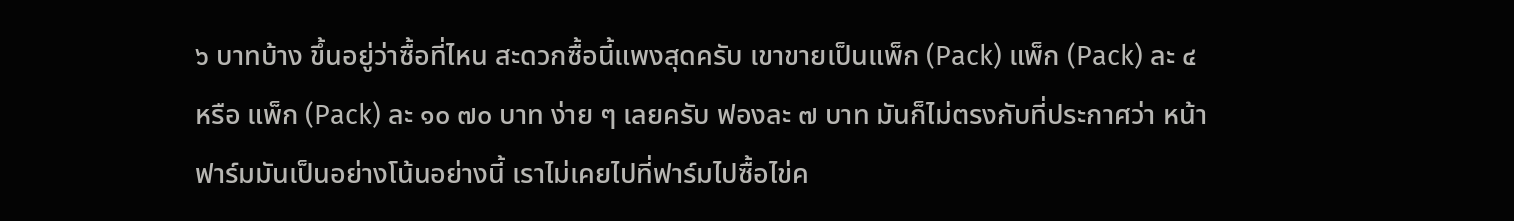๖ บาทบ้าง ขึ้นอยู่ว่าซื้อที่ไหน สะดวกซื้อนี้แพงสุดครับ เขาขายเป็นแพ็ก (Pack) แพ็ก (Pack) ละ ๔ หรือ แพ็ก (Pack) ละ ๑๐ ๗๐ บาท ง่าย ๆ เลยครับ ฟองละ ๗ บาท มันก็ไม่ตรงกับที่ประกาศว่า หน้าฟาร์มมันเป็นอย่างโน้นอย่างนี้ เราไม่เคยไปที่ฟาร์มไปซื้อไข่ค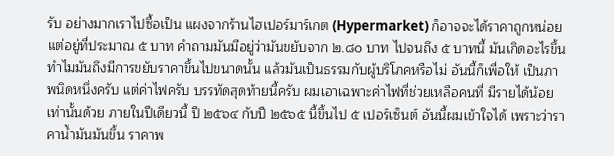รับ อย่างมากเราไปซื้อเป็น แผงจากร้านไฮเปอร์มาร์เกต (Hypermarket) ก็อาจจะได้ราคาถูกหน่อย แต่อยู่ที่ประมาณ ๕ บาท คำถามมันมีอยู่ว่ามันขยับจาก ๒.๘๐ บาท ไปจนถึง ๕ บาทนี้ มันเกิดอะไรขึ้น ทำไมมันถึงมีการขยับราคาขึ้นไปขนาดนั้น แล้วมันเป็นธรรมกับผู้บริโภคหรือไม่ อันนี้ก็เพื่อให้ เป็นภาพนิดหนึ่งครับ แต่ค่าไฟครับ บรรทัดสุดท้ายนี้ครับ ผมเอาเฉพาะค่าไฟที่ช่วยเหลือคนที่ มีรายได้น้อยเท่านั้นด้วย ภายในปีเดียวนี้ ปี ๒๕๖๔ กับปี ๒๕๖๕ นี้ขึ้นไป ๕ เปอร์เซ็นต์ อันนี้ผมเข้าใจได้ เพราะว่าราคาน้ำมันมันขึ้น ราคาพ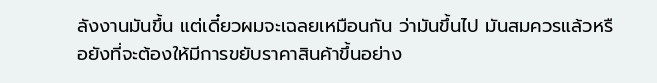ลังงานมันขึ้น แต่เดี๋ยวผมจะเฉลยเหมือนกัน ว่ามันขึ้นไป มันสมควรแล้วหรือยังที่จะต้องให้มีการขยับราคาสินค้าขึ้นอย่าง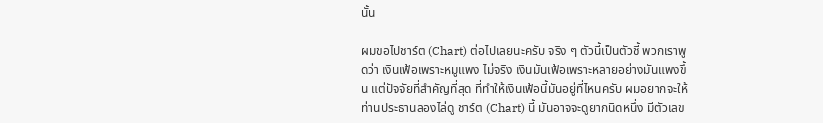นั้น

ผมขอไปชาร์ต (Chart) ต่อไปเลยนะครับ จริง ๆ ตัวนี้เป็นตัวชี้ พวกเราพูดว่า เงินเฟ้อเพราะหมูแพง ไม่จริง เงินมันเฟ้อเพราะหลายอย่างมันแพงขึ้น แต่ปัจจัยที่สำคัญที่สุด ที่ทำให้เงินเฟ้อนี้มันอยู่ที่ไหนครับ ผมอยากจะให้ท่านประธานลองไล่ดู ชาร์ต (Chart) นี้ มันอาจจะดูยากนิดหนึ่ง มีตัวเลข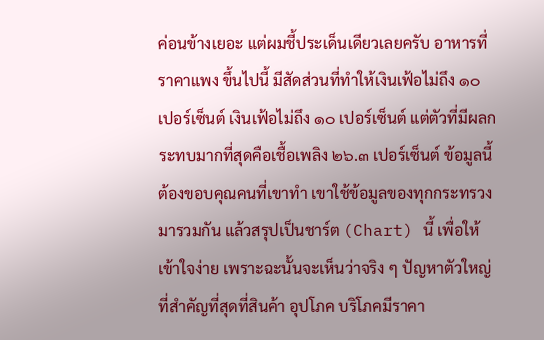ค่อนข้างเยอะ แต่ผมชี้ประเด็นเดียวเลยครับ อาหารที่ราคาแพง ขึ้นไปนี้ มีสัดส่วนที่ทำให้เงินเฟ้อไม่ถึง ๑๐ เปอร์เซ็นต์ เงินเฟ้อไม่ถึง ๑๐ เปอร์เซ็นต์ แต่ตัวที่มีผลกระทบมากที่สุดคือเชื้อเพลิง ๒๖.๓ เปอร์เซ็นต์ ข้อมูลนี้ต้องขอบคุณคนที่เขาทำ เขาใช้ข้อมูลของทุกกระทรวงมารวมกัน แล้วสรุปเป็นชาร์ต (Chart) นี้ เพื่อให้เข้าใจง่าย เพราะฉะนั้นจะเห็นว่าจริง ๆ ปัญหาตัวใหญ่ที่สำคัญที่สุดที่สินค้า อุปโภค บริโภคมีราคา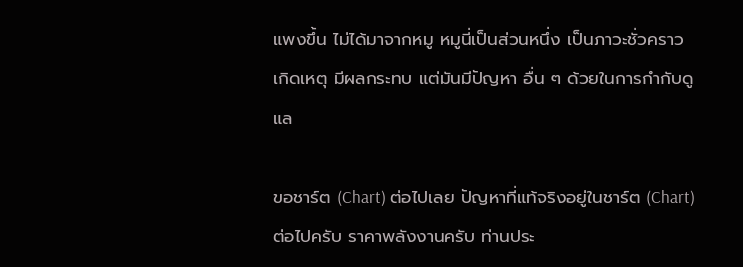แพงขึ้น ไม่ได้มาจากหมู หมูนี่เป็นส่วนหนึ่ง เป็นภาวะชั่วคราว เกิดเหตุ มีผลกระทบ แต่มันมีปัญหา อื่น ๆ ด้วยในการกำกับดูแล

ขอชาร์ต (Chart) ต่อไปเลย ปัญหาที่แท้จริงอยู่ในชาร์ต (Chart) ต่อไปครับ ราคาพลังงานครับ ท่านประ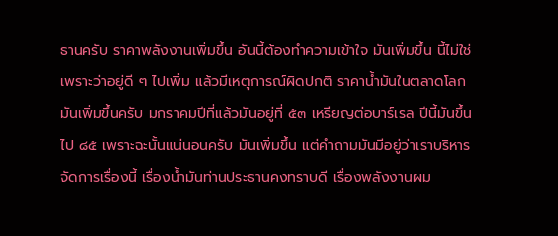ธานครับ ราคาพลังงานเพิ่มขึ้น อันนี้ต้องทำความเข้าใจ มันเพิ่มขึ้น นี้ไม่ใช่เพราะว่าอยู่ดี ๆ ไปเพิ่ม แล้วมีเหตุการณ์ผิดปกติ ราคาน้ำมันในตลาดโลกมันเพิ่มขึ้นครับ มกราคมปีที่แล้วมันอยู่ที่ ๕๓ เหรียญต่อบาร์เรล ปีนี้มันขึ้นไป ๘๕ เพราะฉะนั้นแน่นอนครับ มันเพิ่มขึ้น แต่คำถามมันมีอยู่ว่าเราบริหารจัดการเรื่องนี้ เรื่องน้ำมันท่านประธานคงทราบดี เรื่องพลังงานผม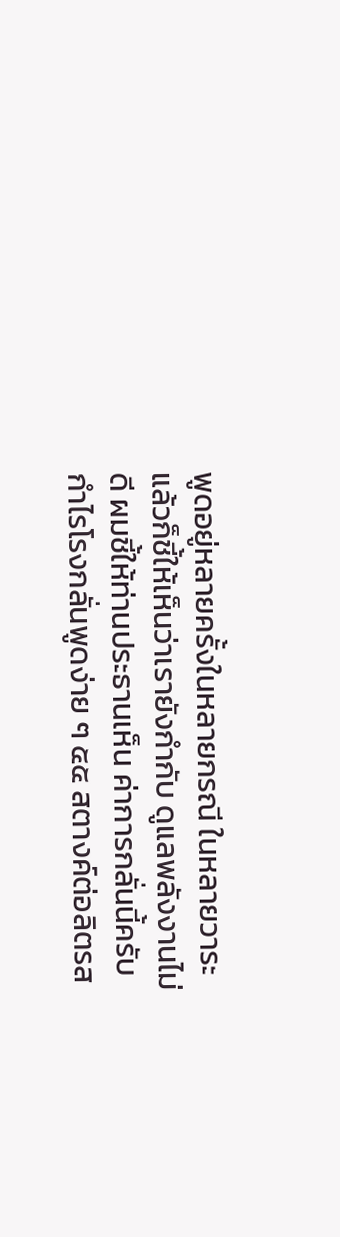พูดอยู่หลายครั้งในหลายกรณี ในหลายวาระ แล้วก็ชี้ให้เห็นว่าเรายังกำกับ ดูแลพลังงานไม่ดี ผมชี้ให้ท่านประธานเห็น ค่าการกลั่นนี้ครับ กำไรโรงกลั่นพูดง่าย ๆ ๕๕ สตางค์ต่อลิตรส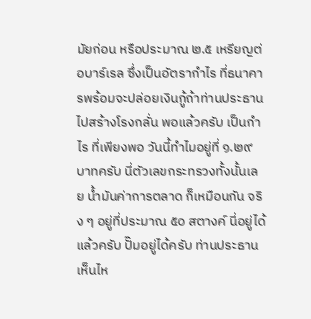มัยก่อน หรือประมาณ ๒.๕ เหรียญต่อบาร์เรล ซึ่งเป็นอัตรากำไร ที่ธนาคารพร้อมจะปล่อยเงินกู้ถ้าท่านประธานไปสร้างโรงกลั่น พอแล้วครับ เป็นกำไร ที่เพียงพอ วันนี้ทำไมอยู่ที่ ๑.๒๙ บาทครับ นี่ตัวเลขกระทรวงทั้งนั้นเลย น้ำมันค่าการตลาด ก็เหมือนกัน จริง ๆ อยู่ที่ประมาณ ๕๐ สตางค์ นี่อยู่ได้แล้วครับ ปั๊มอยู่ได้ครับ ท่านประธาน เห็นไห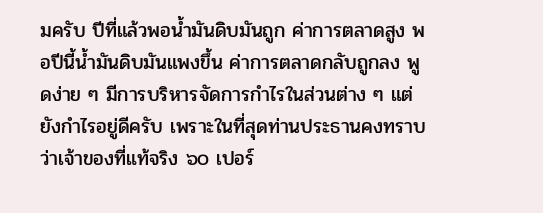มครับ ปีที่แล้วพอน้ำมันดิบมันถูก ค่าการตลาดสูง พอปีนี้น้ำมันดิบมันแพงขึ้น ค่าการตลาดกลับถูกลง พูดง่าย ๆ มีการบริหารจัดการกำไรในส่วนต่าง ๆ แต่ยังกำไรอยู่ดีครับ เพราะในที่สุดท่านประธานคงทราบว่าเจ้าของที่แท้จริง ๖๐ เปอร์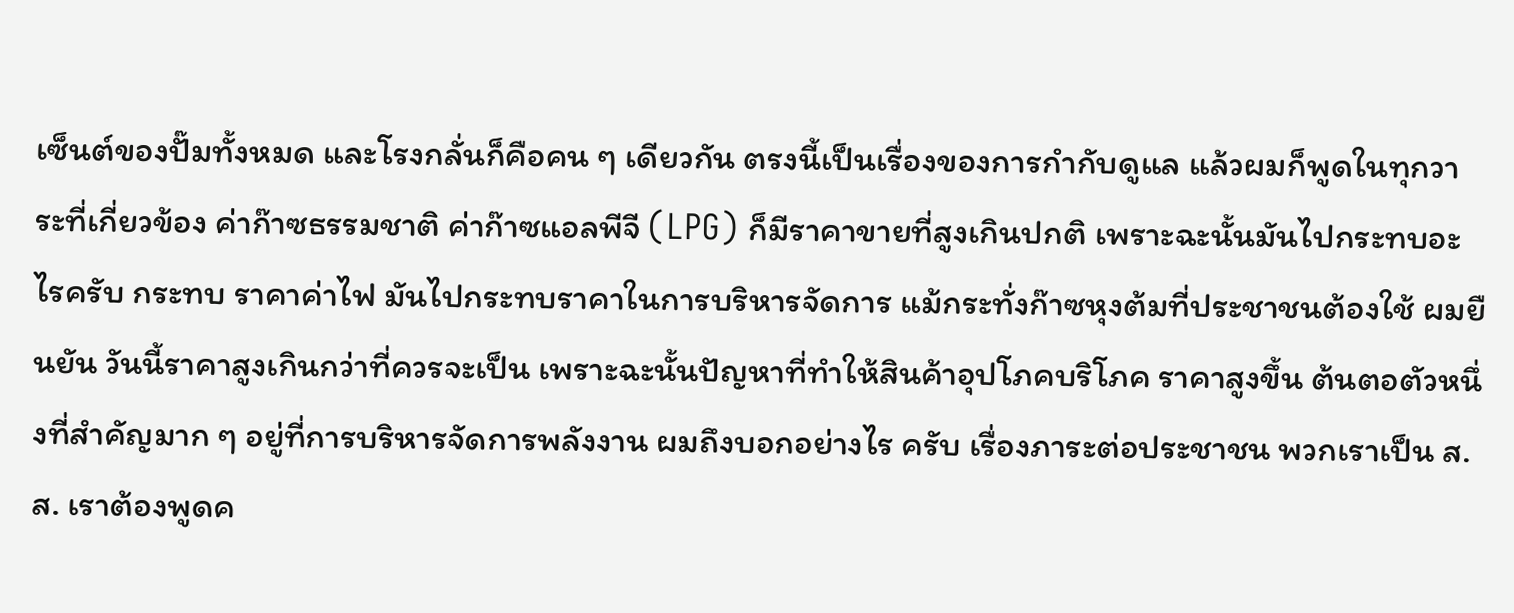เซ็นต์ของปั๊มทั้งหมด และโรงกลั่นก็คือคน ๆ เดียวกัน ตรงนี้เป็นเรื่องของการกำกับดูแล แล้วผมก็พูดในทุกวาระที่เกี่ยวข้อง ค่าก๊าซธรรมชาติ ค่าก๊าซแอลพีจี (LPG) ก็มีราคาขายที่สูงเกินปกติ เพราะฉะนั้นมันไปกระทบอะไรครับ กระทบ ราคาค่าไฟ มันไปกระทบราคาในการบริหารจัดการ แม้กระทั่งก๊าซหุงต้มที่ประชาชนต้องใช้ ผมยืนยัน วันนี้ราคาสูงเกินกว่าที่ควรจะเป็น เพราะฉะนั้นปัญหาที่ทำให้สินค้าอุปโภคบริโภค ราคาสูงขึ้น ต้นตอตัวหนึ่งที่สำคัญมาก ๆ อยู่ที่การบริหารจัดการพลังงาน ผมถึงบอกอย่างไร ครับ เรื่องภาระต่อประชาชน พวกเราเป็น ส.ส. เราต้องพูดค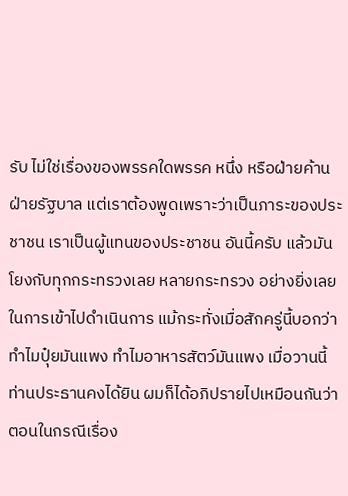รับ ไม่ใช่เรื่องของพรรคใดพรรค หนึ่ง หรือฝ่ายค้าน ฝ่ายรัฐบาล แต่เราต้องพูดเพราะว่าเป็นภาระของประชาชน เราเป็นผู้แทนของประชาชน อันนี้ครับ แล้วมันโยงกับทุกกระทรวงเลย หลายกระทรวง อย่างยิ่งเลยในการเข้าไปดำเนินการ แม้กระทั่งเมื่อสักครู่นี้บอกว่าทำไมปุ๋ยมันแพง ทำไมอาหารสัตว์มันแพง เมื่อวานนี้ท่านประธานคงได้ยิน ผมก็ได้อภิปรายไปเหมือนกันว่า ตอนในกรณีเรื่อง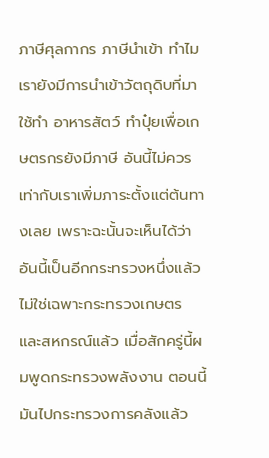ภาษีศุลกากร ภาษีนำเข้า ทำไมเรายังมีการนำเข้าวัตถุดิบที่มาใช้ทำ อาหารสัตว์ ทำปุ๋ยเพื่อเกษตรกรยังมีภาษี อันนี้ไม่ควร เท่ากับเราเพิ่มภาระตั้งแต่ต้นทางเลย เพราะฉะนั้นจะเห็นได้ว่าอันนี้เป็นอีกกระทรวงหนึ่งแล้ว ไม่ใช่เฉพาะกระทรวงเกษตร และสหกรณ์แล้ว เมื่อสักครู่นี้ผมพูดกระทรวงพลังงาน ตอนนี้มันไปกระทรวงการคลังแล้ว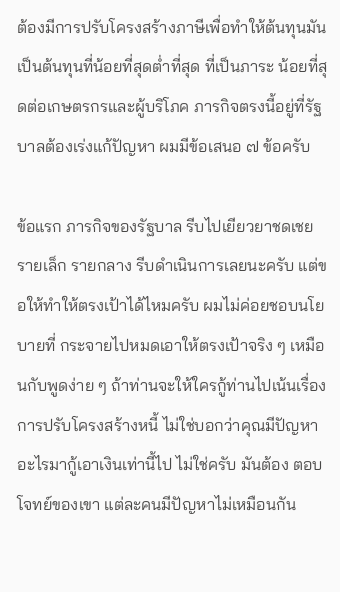ต้องมีการปรับโครงสร้างภาษีเพื่อทำให้ต้นทุนมันเป็นต้นทุนที่น้อยที่สุดต่ำที่สุด ที่เป็นภาระ น้อยที่สุดต่อเกษตรกรและผู้บริโภค ภารกิจตรงนี้อยู่ที่รัฐบาลต้องเร่งแก้ปัญหา ผมมีข้อเสนอ ๗ ข้อครับ

ข้อแรก ภารกิจของรัฐบาล รีบไปเยียวยาชดเชยรายเล็ก รายกลาง รีบดำเนินการเลยนะครับ แต่ขอให้ทำให้ตรงเป้าได้ไหมครับ ผมไม่ค่อยชอบนโยบายที่ กระจายไปหมดเอาให้ตรงเป้าจริง ๆ เหมือนกับพูดง่าย ๆ ถ้าท่านจะให้ใครกู้ท่านไปเน้นเรื่อง การปรับโครงสร้างหนี้ ไม่ใช่บอกว่าคุณมีปัญหาอะไรมากู้เอาเงินเท่านี้ไป ไม่ใช่ครับ มันต้อง ตอบโจทย์ของเขา แต่ละคนมีปัญหาไม่เหมือนกัน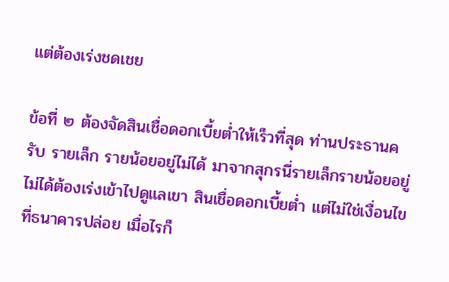แต่ต้องเร่งชดเชย

ข้อที่ ๒ ต้องจัดสินเชื่อดอกเบี้ยต่ำให้เร็วที่สุด ท่านประธานครับ รายเล็ก รายน้อยอยู่ไม่ได้ มาจากสุกรนี่รายเล็กรายน้อยอยู่ไม่ได้ต้องเร่งเข้าไปดูแลเขา สินเชื่อดอกเบี้ยต่ำ แต่ไม่ใช่เงื่อนไขที่ธนาคารปล่อย เมื่อไรก็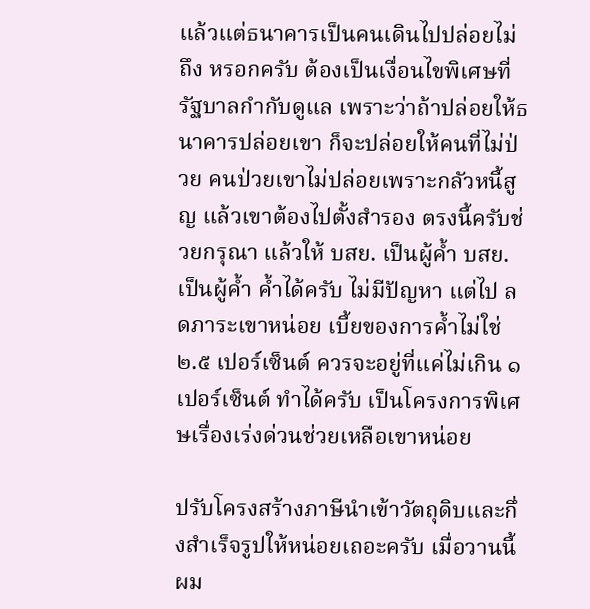แล้วแต่ธนาคารเป็นคนเดินไปปล่อยไม่ถึง หรอกครับ ต้องเป็นเงื่อนไขพิเศษที่รัฐบาลกำกับดูแล เพราะว่าถ้าปล่อยให้ธนาคารปล่อยเขา ก็จะปล่อยให้คนที่ไม่ป่วย คนป่วยเขาไม่ปล่อยเพราะกลัวหนี้สูญ แล้วเขาต้องไปตั้งสำรอง ตรงนี้ครับช่วยกรุณา แล้วให้ บสย. เป็นผู้ค้ำ บสย. เป็นผู้ค้ำ ค้ำได้ครับ ไม่มีปัญหา แต่ไป ลดภาระเขาหน่อย เบี้ยของการค้ำไม่ใช่ ๒.๕ เปอร์เซ็นต์ ควรจะอยู่ที่แค่ไม่เกิน ๑ เปอร์เซ็นต์ ทำได้ครับ เป็นโครงการพิเศษเรื่องเร่งด่วนช่วยเหลือเขาหน่อย

ปรับโครงสร้างภาษีนำเข้าวัตถุดิบและกึ่งสำเร็จรูปให้หน่อยเถอะครับ เมื่อวานนี้ผม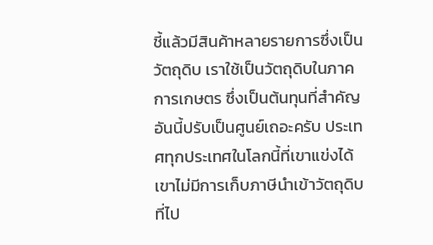ชี้แล้วมีสินค้าหลายรายการซึ่งเป็นวัตถุดิบ เราใช้เป็นวัตถุดิบในภาคการเกษตร ซึ่งเป็นต้นทุนที่สำคัญ อันนี้ปรับเป็นศูนย์เถอะครับ ประเทศทุกประเทศในโลกนี้ที่เขาแข่งได้ เขาไม่มีการเก็บภาษีนำเข้าวัตถุดิบที่ไป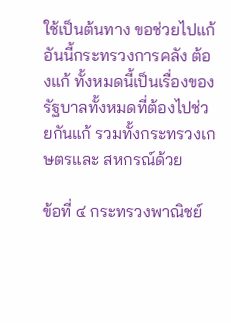ใช้เป็นต้นทาง ขอช่วยไปแก้ อันนี้กระทรวงการคลัง ต้องแก้ ทั้งหมดนี้เป็นเรื่องของรัฐบาลทั้งหมดที่ต้องไปช่วยกันแก้ รวมทั้งกระทรวงเกษตรและ สหกรณ์ด้วย

ข้อที่ ๔ กระทรวงพาณิชย์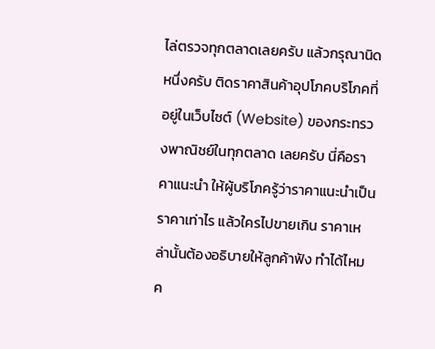ไล่ตรวจทุกตลาดเลยครับ แล้วกรุณานิดหนึ่งครับ ติดราคาสินค้าอุปโภคบริโภคที่อยู่ในเว็บไซต์ (Website) ของกระทรวงพาณิชย์ในทุกตลาด เลยครับ นี่คือราคาแนะนำ ให้ผู้บริโภครู้ว่าราคาแนะนำเป็นราคาเท่าไร แล้วใครไปขายเกิน ราคาเหล่านั้นต้องอธิบายให้ลูกค้าฟัง ทำได้ไหมค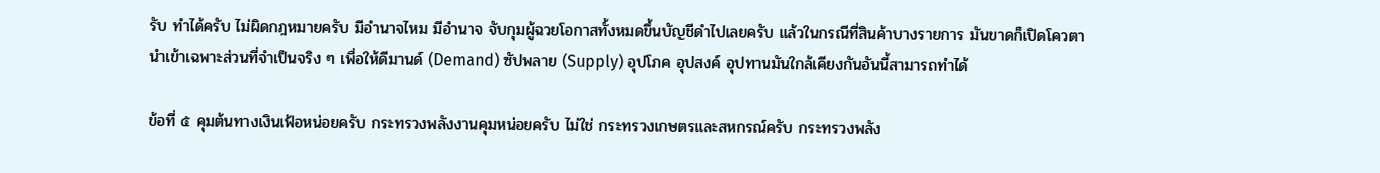รับ ทำได้ครับ ไม่ผิดกฎหมายครับ มีอำนาจไหม มีอำนาจ จับกุมผู้ฉวยโอกาสทั้งหมดขึ้นบัญชีดำไปเลยครับ แล้วในกรณีที่สินค้าบางรายการ มันขาดก็เปิดโควตานำเข้าเฉพาะส่วนที่จำเป็นจริง ๆ เพื่อให้ดีมานด์ (Demand) ซัปพลาย (Supply) อุปโภค อุปสงค์ อุปทานมันใกล้เคียงกันอันนี้สามารถทำได้

ข้อที่ ๕ คุมต้นทางเงินเฟ้อหน่อยครับ กระทรวงพลังงานคุมหน่อยครับ ไม่ใช่ กระทรวงเกษตรและสหกรณ์ครับ กระทรวงพลัง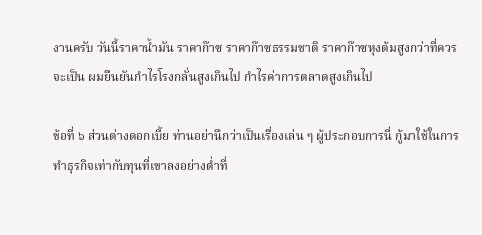งานครับ วันนี้ราคาน้ำมัน ราคาก๊าซ ราคาก๊าซธรรมชาติ ราคาก๊าซหุงต้มสูงกว่าที่ควรจะเป็น ผมยืนยันกำไรโรงกลั่นสูงเกินไป กำไรค่าการตลาดสูงเกินไป

ข้อที่ ๖ ส่วนต่างดอกเบี้ย ท่านอย่านึกว่าเป็นเรื่องเล่น ๆ ผู้ประกอบการนี่ กู้มาใช้ในการทำธุรกิจเท่ากับทุนที่เขาลงอย่างต่ำที่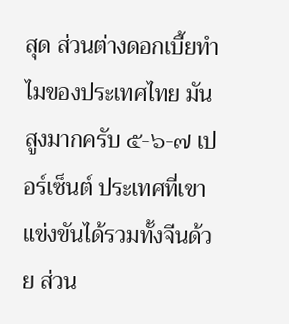สุด ส่วนต่างดอกเบี้ยทำไมของประเทศไทย มันสูงมากครับ ๕-๖-๗ เปอร์เซ็นต์ ประเทศที่เขาแข่งขันได้รวมทั้งจีนด้วย ส่วน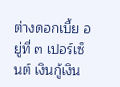ต่างดอกเบี้ย อยู่ที่ ๓ เปอร์เซ็นต์ เงินกู้เงิน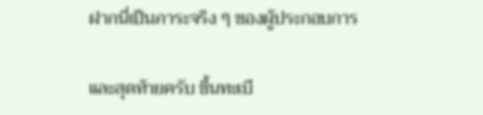ฝากนี่เป็นภาระจริง ๆ ของผู้ประกอบการ

และสุดท้ายครับ ขึ้นทะเบี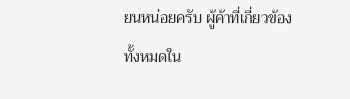ยนหน่อยครับ ผู้ค้าที่เกี่ยวข้องทั้งหมดใน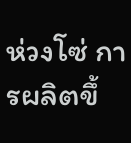ห่วงโซ่ การผลิตขึ้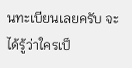นทะเบียนเลยครับ จะได้รู้ว่าใครเป็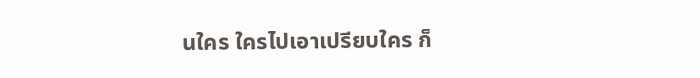นใคร ใครไปเอาเปรียบใคร ก็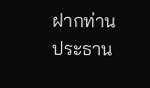ฝากท่านประธาน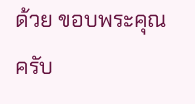ด้วย ขอบพระคุณครับ